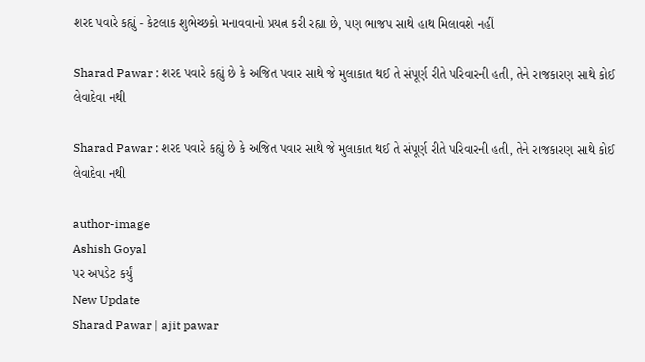શરદ પવારે કહ્યું - કેટલાક શુભેચ્છકો મનાવવાનો પ્રયત્ન કરી રહ્યા છે, પણ ભાજપ સાથે હાથ મિલાવશે નહીં

Sharad Pawar : શરદ પવારે કહ્યું છે કે અજિત પવાર સાથે જે મુલાકાત થઈ તે સંપૂર્ણ રીતે પરિવારની હતી, તેને રાજકારણ સાથે કોઈ લેવાદેવા નથી

Sharad Pawar : શરદ પવારે કહ્યું છે કે અજિત પવાર સાથે જે મુલાકાત થઈ તે સંપૂર્ણ રીતે પરિવારની હતી, તેને રાજકારણ સાથે કોઈ લેવાદેવા નથી

author-image
Ashish Goyal
પર અપડેટ કર્યું
New Update
Sharad Pawar | ajit pawar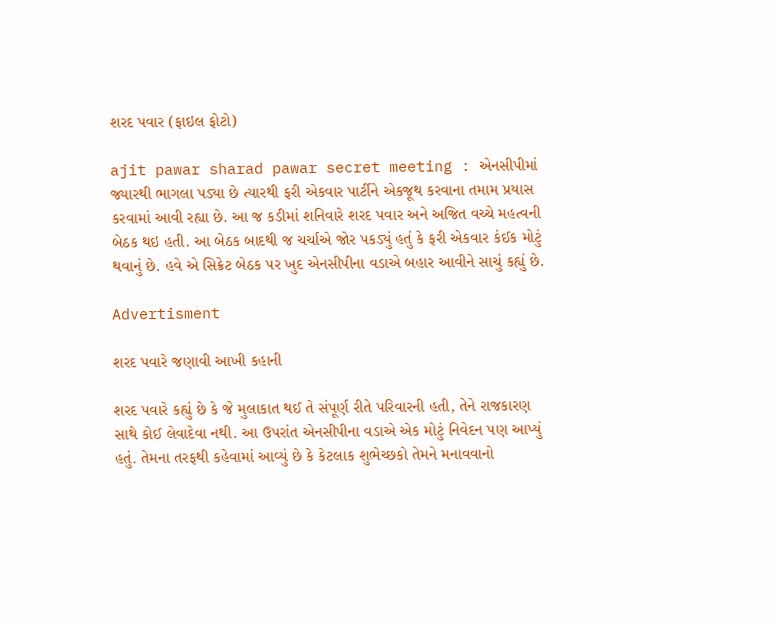શરદ પવાર (ફાઇલ ફોટો)

ajit pawar sharad pawar secret meeting : એનસીપીમાં જ્યારથી ભાગલા પડ્યા છે ત્યારથી ફરી એકવાર પાર્ટીને એકજૂથ કરવાના તમામ પ્રયાસ કરવામાં આવી રહ્યા છે. આ જ કડીમાં શનિવારે શરદ પવાર અને અજિત વચ્ચે મહત્વની બેઠક થઇ હતી. આ બેઠક બાદથી જ ચર્ચાએ જોર પકડ્યું હતું કે ફરી એકવાર કંઈક મોટું થવાનું છે. હવે એ સિક્રેટ બેઠક પર ખુદ એનસીપીના વડાએ બહાર આવીને સાચું કહ્યું છે.

Advertisment

શરદ પવારે જણાવી આખી કહાની

શરદ પવારે કહ્યું છે કે જે મુલાકાત થઈ તે સંપૂર્ણ રીતે પરિવારની હતી, તેને રાજકારણ સાથે કોઈ લેવાદેવા નથી. આ ઉપરાંત એનસીપીના વડાએ એક મોટું નિવેદન પણ આપ્યું હતું. તેમના તરફથી કહેવામાં આવ્યું છે કે કેટલાક શુભેચ્છકો તેમને મનાવવાનો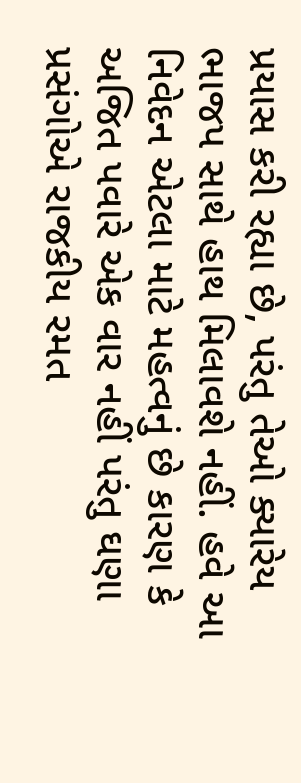પ્રયાસ કરી રહ્યા છે, પરંતુ તેઓ ક્યારેય ભાજપ સાથે હાથ મિલાવશે નહીં. હવે આ નિવેદન એટલા માટે મહત્વનું છે કારણ કે અજિત પવારે એક વાર નહીં પરંતુ ઘણા પ્રસંગોએ રાજકીય રમત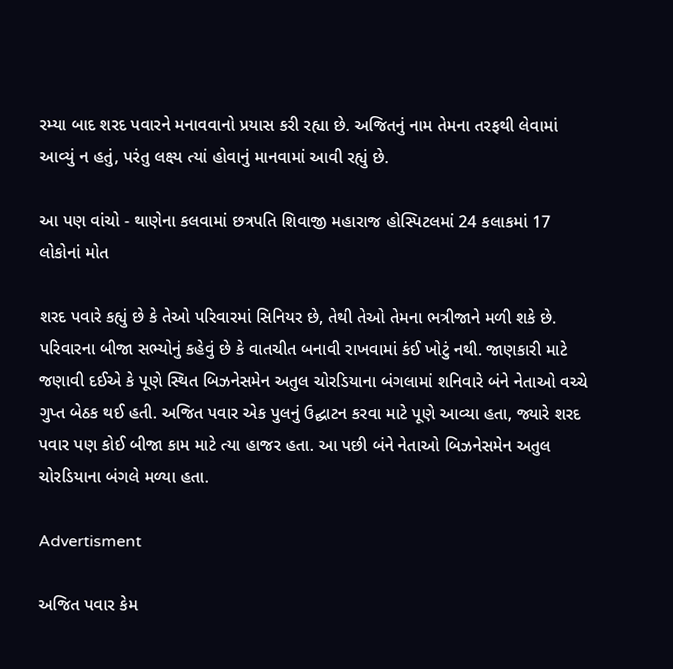રમ્યા બાદ શરદ પવારને મનાવવાનો પ્રયાસ કરી રહ્યા છે. અજિતનું નામ તેમના તરફથી લેવામાં આવ્યું ન હતું, પરંતુ લક્ષ્ય ત્યાં હોવાનું માનવામાં આવી રહ્યું છે.

આ પણ વાંચો - થાણેના કલવામાં છત્રપતિ શિવાજી મહારાજ હોસ્પિટલમાં 24 કલાકમાં 17 લોકોનાં મોત

શરદ પવારે કહ્યું છે કે તેઓ પરિવારમાં સિનિયર છે, તેથી તેઓ તેમના ભત્રીજાને મળી શકે છે. પરિવારના બીજા સભ્યોનું કહેવું છે કે વાતચીત બનાવી રાખવામાં કંઈ ખોટું નથી. જાણકારી માટે જણાવી દઈએ કે પૂણે સ્થિત બિઝનેસમેન અતુલ ચોરડિયાના બંગલામાં શનિવારે બંને નેતાઓ વચ્ચે ગુપ્ત બેઠક થઈ હતી. અજિત પવાર એક પુલનું ઉદ્ઘાટન કરવા માટે પૂણે આવ્યા હતા, જ્યારે શરદ પવાર પણ કોઈ બીજા કામ માટે ત્યા હાજર હતા. આ પછી બંને નેતાઓ બિઝનેસમેન અતુલ ચોરડિયાના બંગલે મળ્યા હતા.

Advertisment

અજિત પવાર કેમ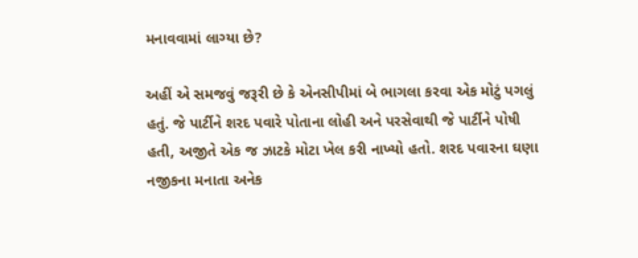મનાવવામાં લાગ્યા છે?

અહીં એ સમજવું જરૂરી છે કે એનસીપીમાં બે ભાગલા કરવા એક મોટું પગલું હતું. જે પાર્ટીને શરદ પવારે પોતાના લોહી અને પરસેવાથી જે પાર્ટીને પોષી હતી, અજીતે એક જ ઝાટકે મોટા ખેલ કરી નાખ્યો હતો. શરદ પવારના ઘણા નજીકના મનાતા અનેક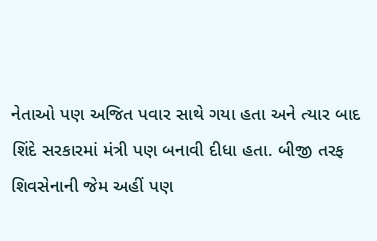નેતાઓ પણ અજિત પવાર સાથે ગયા હતા અને ત્યાર બાદ શિંદે સરકારમાં મંત્રી પણ બનાવી દીધા હતા. બીજી તરફ શિવસેનાની જેમ અહીં પણ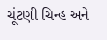ચૂંટણી ચિન્હ અને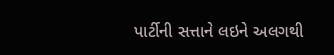પાર્ટીની સત્તાને લઇને અલગથી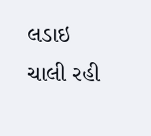લડાઇ ચાલી રહી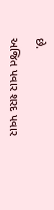છે.

અજિત પવાર શરદ પવાર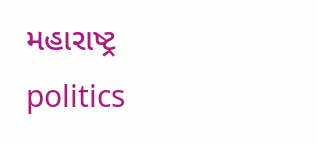મહારાષ્ટ્ર politics